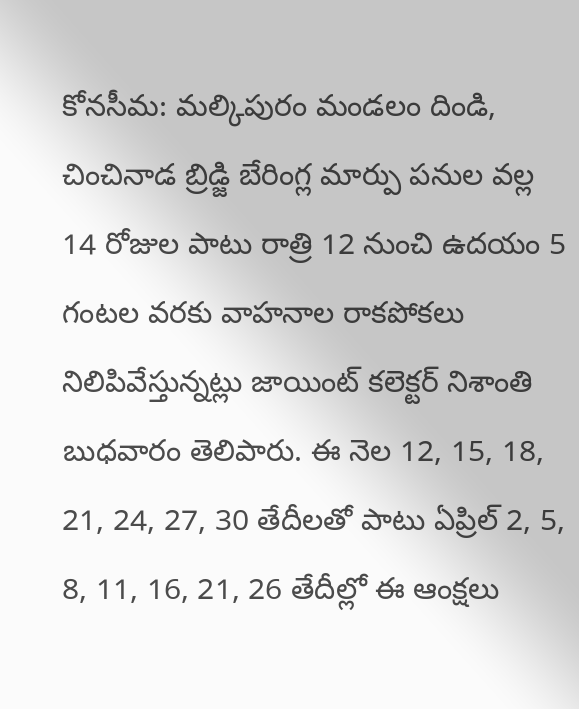కోనసీమ: మల్కిపురం మండలం దిండి, చించినాడ బ్రిడ్జి బేరింగ్ల మార్పు పనుల వల్ల 14 రోజుల పాటు రాత్రి 12 నుంచి ఉదయం 5 గంటల వరకు వాహనాల రాకపోకలు నిలిపివేస్తున్నట్లు జాయింట్ కలెక్టర్ నిశాంతి బుధవారం తెలిపారు. ఈ నెల 12, 15, 18, 21, 24, 27, 30 తేదీలతో పాటు ఏప్రిల్ 2, 5, 8, 11, 16, 21, 26 తేదీల్లో ఈ ఆంక్షలు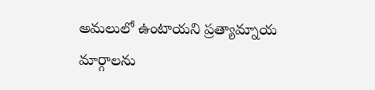అమలులో ఉంటాయని ప్రత్యామ్నాయ మార్గాలను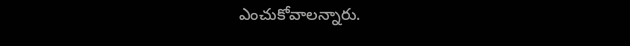ఎంచుకోవాలన్నారు.